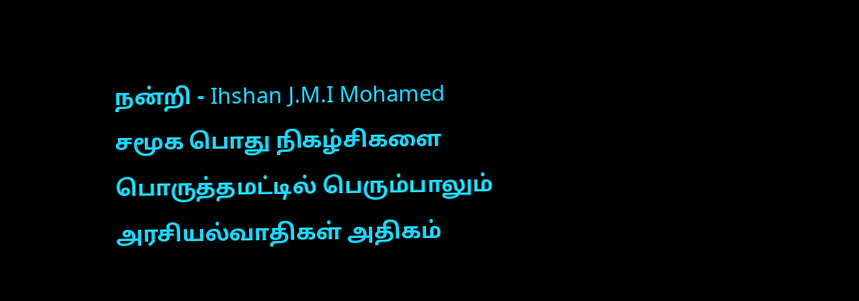நன்றி - Ihshan J.M.I Mohamed
சமூக பொது நிகழ்சிகளை பொருத்தமட்டில் பெரும்பாலும் அரசியல்வாதிகள் அதிகம்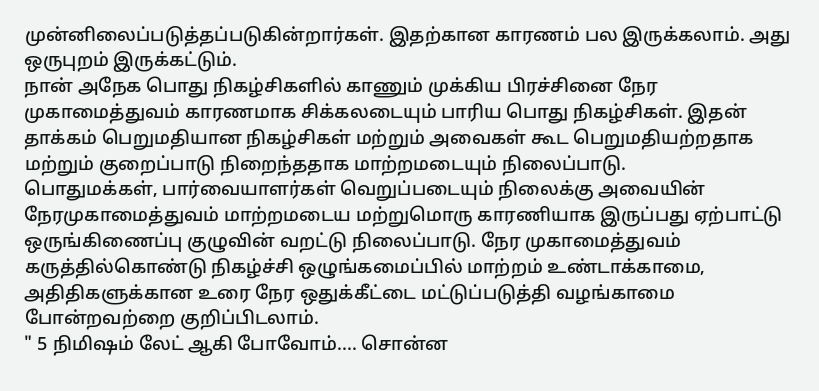முன்னிலைப்படுத்தப்படுகின்றார்கள். இதற்கான காரணம் பல இருக்கலாம். அது ஒருபுறம் இருக்கட்டும்.
நான் அநேக பொது நிகழ்சிகளில் காணும் முக்கிய பிரச்சினை நேர முகாமைத்துவம் காரணமாக சிக்கலடையும் பாரிய பொது நிகழ்சிகள். இதன் தாக்கம் பெறுமதியான நிகழ்சிகள் மற்றும் அவைகள் கூட பெறுமதியற்றதாக மற்றும் குறைப்பாடு நிறைந்ததாக மாற்றமடையும் நிலைப்பாடு.
பொதுமக்கள், பார்வையாளர்கள் வெறுப்படையும் நிலைக்கு அவையின் நேரமுகாமைத்துவம் மாற்றமடைய மற்றுமொரு காரணியாக இருப்பது ஏற்பாட்டு ஒருங்கிணைப்பு குழுவின் வறட்டு நிலைப்பாடு. நேர முகாமைத்துவம் கருத்தில்கொண்டு நிகழ்ச்சி ஒழுங்கமைப்பில் மாற்றம் உண்டாக்காமை, அதிதிகளுக்கான உரை நேர ஒதுக்கீட்டை மட்டுப்படுத்தி வழங்காமை போன்றவற்றை குறிப்பிடலாம்.
" 5 நிமிஷம் லேட் ஆகி போவோம்.... சொன்ன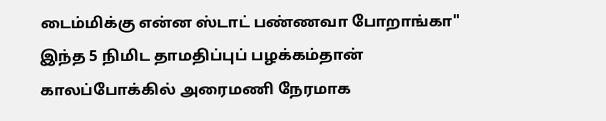டைம்மிக்கு என்ன ஸ்டாட் பண்ணவா போறாங்கா" இந்த 5 நிமிட தாமதிப்புப் பழக்கம்தான் காலப்போக்கில் அரைமணி நேரமாக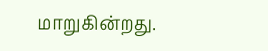மாறுகின்றது.